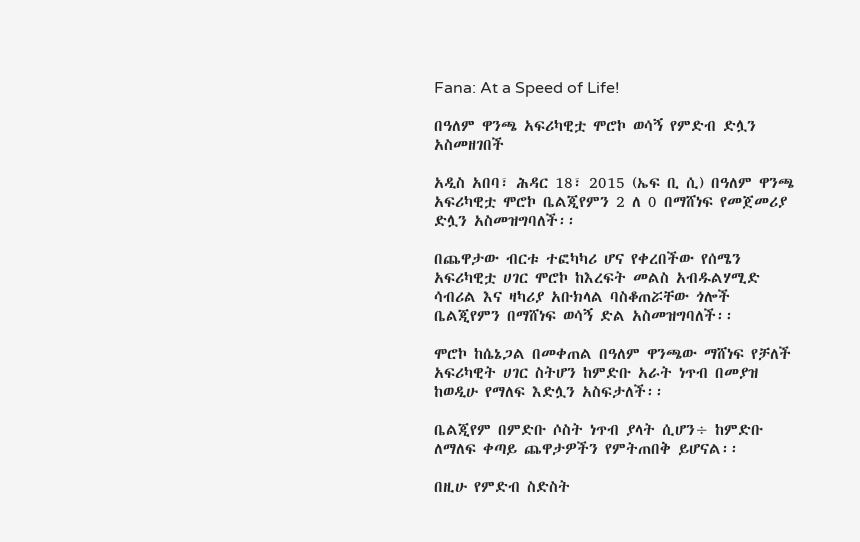Fana: At a Speed of Life!

በዓለም ዋንጫ አፍሪካዊቷ ሞሮኮ ወሳኝ የምድብ ድሏን አስመዘገበች

አዲስ አበባ፣ ሕዳር 18፣ 2015 (ኤፍ ቢ ሲ) በዓለም ዋንጫ አፍሪካዊቷ ሞሮኮ ቤልጂየምን 2 ለ 0 በማሸነፍ የመጀመሪያ ድሏን አስመዝግባለች፡፡

በጨዋታው ብርቱ ተፎካካሪ ሆና የቀረበችው የሰሜን አፍሪካዊቷ ሀገር ሞሮኮ ከእረፍት መልስ አብዱልሃሚድ ሳብሪል እና ዛካሪያ አቡክላል ባስቆጠሯቸው ጎሎች ቤልጂየምን በማሸነፍ ወሳኝ ድል አስመዝግባለች፡፡

ሞሮኮ ከሴኔጋል በመቀጠል በዓለም ዋንጫው ማሸነፍ የቻለች አፍሪካዊት ሀገር ስትሆን ከምድቡ አራት ነጥብ በመያዝ ከወዲሁ የማለፍ እድሏን አስፍታለች፡፡

ቤልጂየም በምድቡ ሶስት ነጥብ ያላት ሲሆን÷ ከምድቡ ለማለፍ ቀጣይ ጨዋታዎችን የምትጠበቅ ይሆናል፡፡

በዚሁ የምድብ ስድስት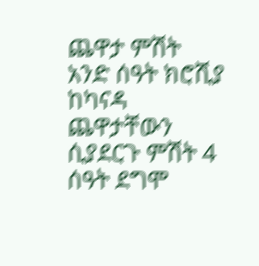ጨዋታ ምሽት አንድ ሰዓት ክሮሺያ ከካናዳ ጨዋታቸውን ሲያደርጉ ምሽት 4 ሰዓት ደግሞ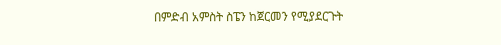በምድብ አምስት ስፔን ከጀርመን የሚያደርጉት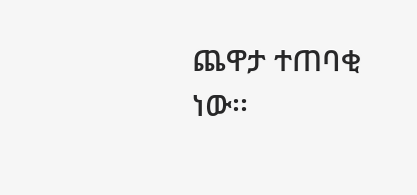ጨዋታ ተጠባቂ ነው፡፡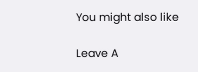You might also like

Leave A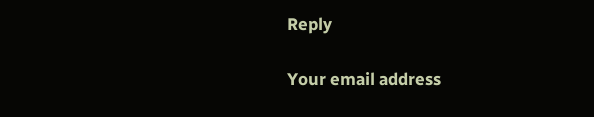Reply

Your email address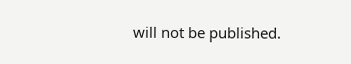will not be published.